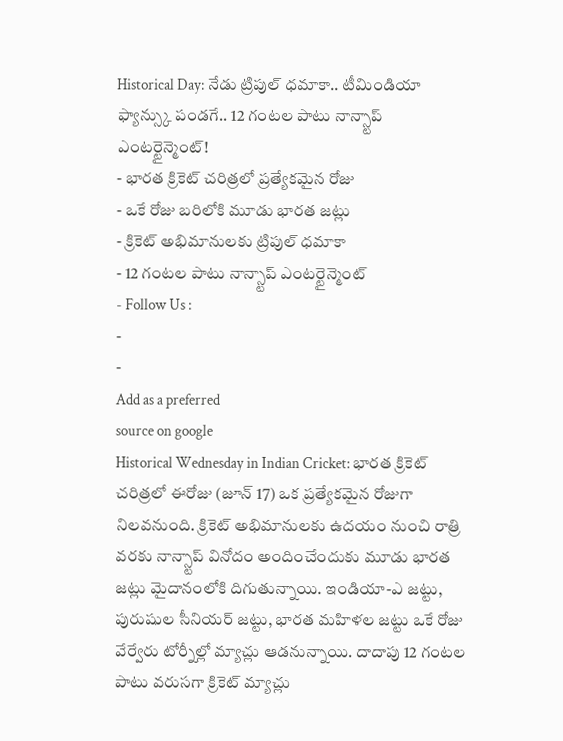Historical Day: నేడు ట్రిపుల్ ధమాకా.. టీమిండియా ఫ్యాన్స్కు పండగే.. 12 గంటల పాటు నాన్స్టాప్ ఎంటర్టైన్మెంట్!
- భారత క్రికెట్ చరిత్రలో ప్రత్యేకమైన రోజు
- ఒకే రోజు బరిలోకి మూడు భారత జట్లు
- క్రికెట్ అభిమానులకు ట్రిపుల్ ధమాకా
- 12 గంటల పాటు నాన్స్టాప్ ఎంటర్టైన్మెంట్
- Follow Us :
-
-
Add as a preferred
source on google
Historical Wednesday in Indian Cricket: భారత క్రికెట్ చరిత్రలో ఈరోజు (జూన్ 17) ఒక ప్రత్యేకమైన రోజుగా నిలవనుంది. క్రికెట్ అభిమానులకు ఉదయం నుంచి రాత్రి వరకు నాన్స్టాప్ వినోదం అందించేందుకు మూడు భారత జట్లు మైదానంలోకి దిగుతున్నాయి. ఇండియా-ఎ జట్టు, పురుషుల సీనియర్ జట్టు, భారత మహిళల జట్టు ఒకే రోజు వేర్వేరు టోర్నీల్లో మ్యాచ్లు ఆడనున్నాయి. దాదాపు 12 గంటల పాటు వరుసగా క్రికెట్ మ్యాచ్లు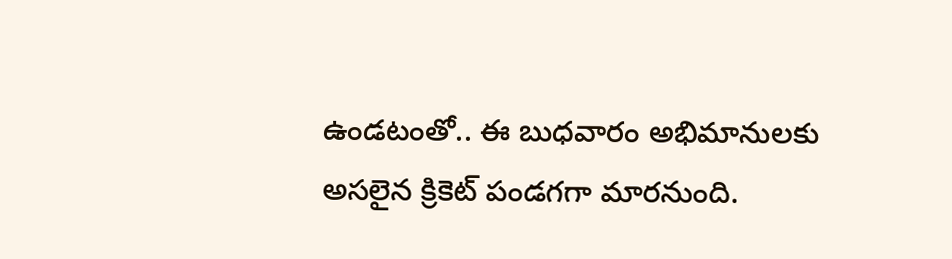ఉండటంతో.. ఈ బుధవారం అభిమానులకు అసలైన క్రికెట్ పండగగా మారనుంది.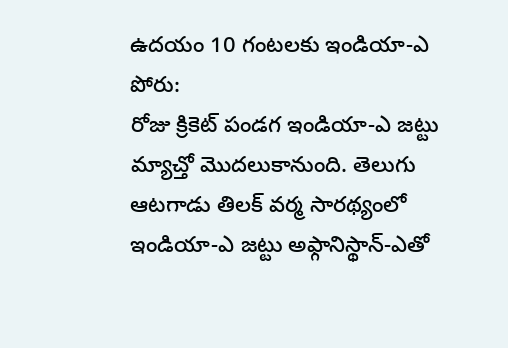ఉదయం 10 గంటలకు ఇండియా-ఎ పోరు:
రోజు క్రికెట్ పండగ ఇండియా-ఎ జట్టు మ్యాచ్తో మొదలుకానుంది. తెలుగు ఆటగాడు తిలక్ వర్మ సారథ్యంలో ఇండియా-ఎ జట్టు అఫ్గానిస్థాన్-ఎతో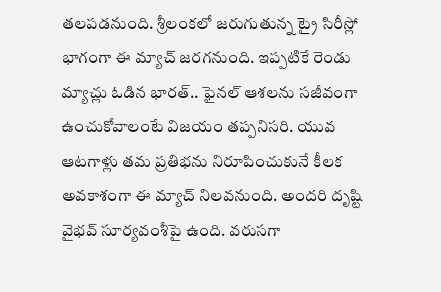తలపడనుంది. శ్రీలంకలో జరుగుతున్న ట్రై సిరీస్లో భాగంగా ఈ మ్యాచ్ జరగనుంది. ఇప్పటికే రెండు మ్యాచ్లు ఓడిన భారత్.. ఫైనల్ ఆశలను సజీవంగా ఉంచుకోవాలంటే విజయం తప్పనిసరి. యువ ఆటగాళ్లు తమ ప్రతిభను నిరూపించుకునే కీలక అవకాశంగా ఈ మ్యాచ్ నిలవనుంది. అందరి దృష్టి వైభవ్ సూర్యవంశీపై ఉంది. వరుసగా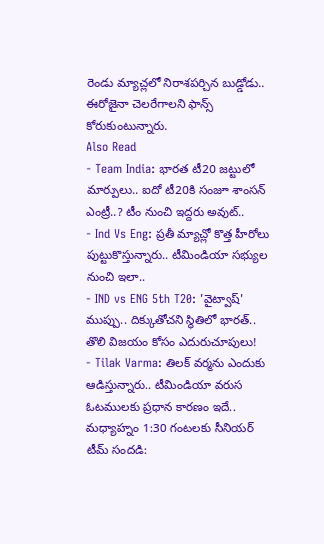రెండు మ్యాచ్లలో నిరాశపర్చిన బుడ్డోడు.. ఈరోజైనా చెలరేగాలని ఫాన్స్ కోరుకుంటున్నారు.
Also Read
- Team India: భారత టీ20 జట్టులో మార్పులు.. ఐదో టీ20కి సంజూ శాంసన్ ఎంట్రీ..? టీం నుంచి ఇద్దరు అవుట్..
- Ind Vs Eng: ప్రతీ మ్యాచ్లో కొత్త హీరోలు పుట్టుకొస్తున్నారు.. టీమిండియా సభ్యుల నుంచి ఇలా..
- IND vs ENG 5th T20: 'వైట్వాష్' ముప్పు.. దిక్కుతోచని స్థితిలో భారత్.. తొలి విజయం కోసం ఎదురుచూపులు!
- Tilak Varma: తిలక్ వర్మను ఎందుకు ఆడిస్తున్నారు.. టీమిండియా వరుస ఓటములకు ప్రధాన కారణం ఇదే..
మధ్యాహ్నం 1:30 గంటలకు సీనియర్ టీమ్ సందడి: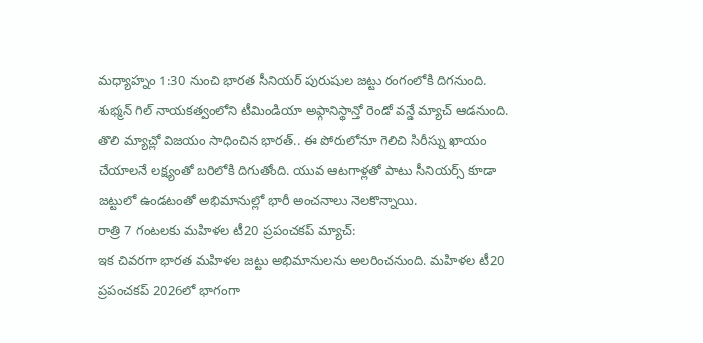మధ్యాహ్నం 1:30 నుంచి భారత సీనియర్ పురుషుల జట్టు రంగంలోకి దిగనుంది. శుభ్మన్ గిల్ నాయకత్వంలోని టీమిండియా అఫ్గానిస్థాన్తో రెండో వన్డే మ్యాచ్ ఆడనుంది. తొలి మ్యాచ్లో విజయం సాధించిన భారత్.. ఈ పోరులోనూ గెలిచి సిరీస్ను ఖాయం చేయాలనే లక్ష్యంతో బరిలోకి దిగుతోంది. యువ ఆటగాళ్లతో పాటు సీనియర్స్ కూడా జట్టులో ఉండటంతో అభిమానుల్లో భారీ అంచనాలు నెలకొన్నాయి.
రాత్రి 7 గంటలకు మహిళల టీ20 ప్రపంచకప్ మ్యాచ్:
ఇక చివరగా భారత మహిళల జట్టు అభిమానులను అలరించనుంది. మహిళల టీ20 ప్రపంచకప్ 2026లో భాగంగా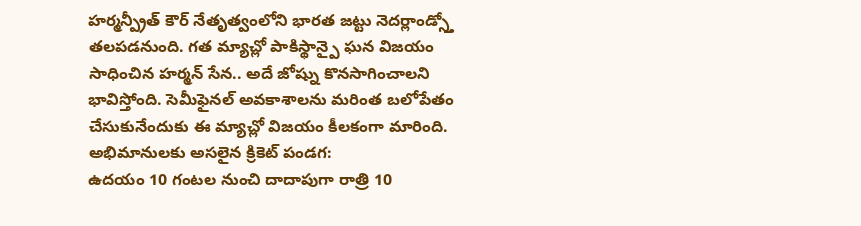హర్మన్ప్రీత్ కౌర్ నేతృత్వంలోని భారత జట్టు నెదర్లాండ్స్తో తలపడనుంది. గత మ్యాచ్లో పాకిస్థాన్పై ఘన విజయం సాధించిన హర్మన్ సేన.. అదే జోష్ను కొనసాగించాలని భావిస్తోంది. సెమీఫైనల్ అవకాశాలను మరింత బలోపేతం చేసుకునేందుకు ఈ మ్యాచ్లో విజయం కీలకంగా మారింది.
అభిమానులకు అసలైన క్రికెట్ పండగ:
ఉదయం 10 గంటల నుంచి దాదాపుగా రాత్రి 10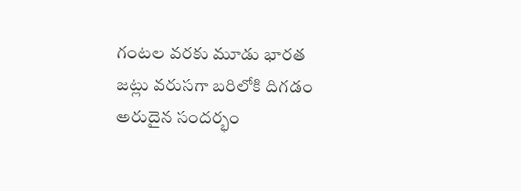గంటల వరకు మూడు భారత జట్లు వరుసగా బరిలోకి దిగడం అరుదైన సందర్భం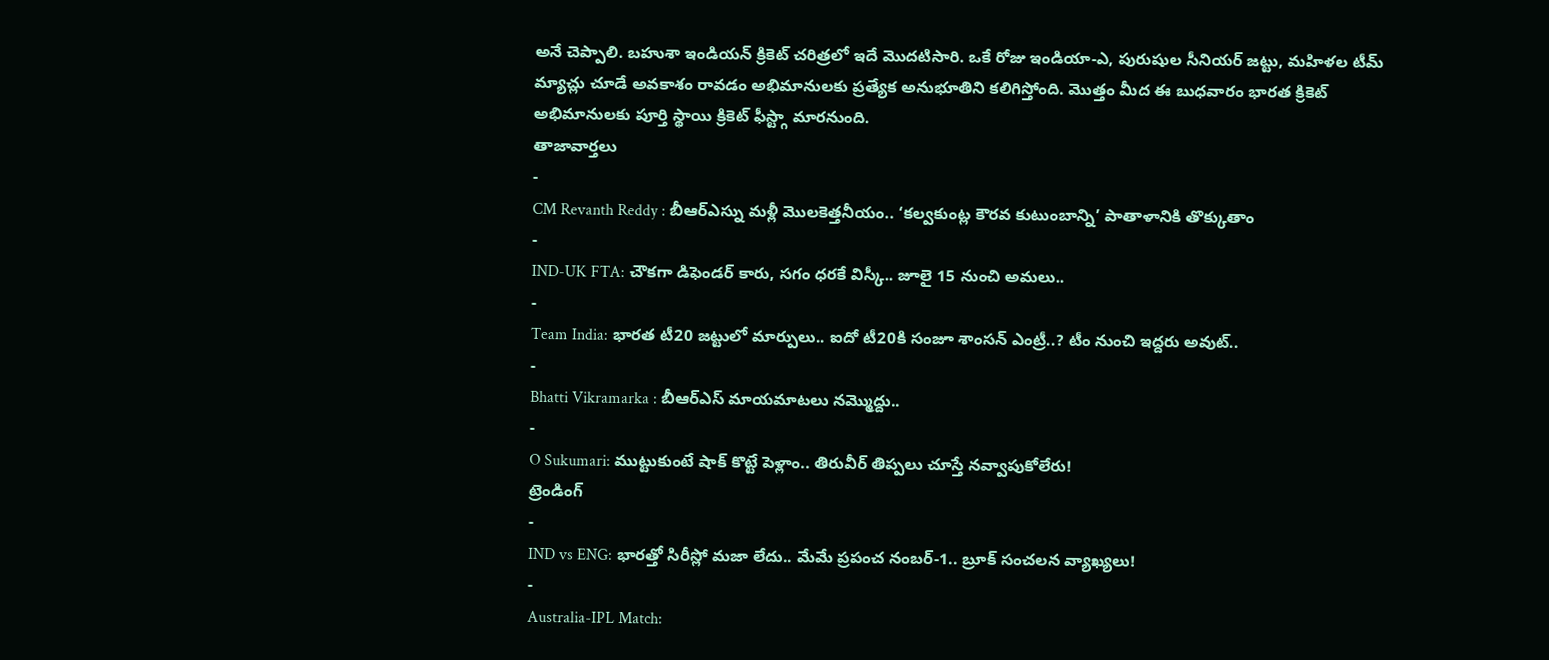అనే చెప్పాలి. బహుశా ఇండియన్ క్రికెట్ చరిత్రలో ఇదే మొదటిసారి. ఒకే రోజు ఇండియా-ఎ, పురుషుల సీనియర్ జట్టు, మహిళల టీమ్ మ్యాచ్లు చూడే అవకాశం రావడం అభిమానులకు ప్రత్యేక అనుభూతిని కలిగిస్తోంది. మొత్తం మీద ఈ బుధవారం భారత క్రికెట్ అభిమానులకు పూర్తి స్థాయి క్రికెట్ ఫీస్ట్గా మారనుంది.
తాజావార్తలు
-
CM Revanth Reddy : బీఆర్ఎస్ను మళ్లీ మొలకెత్తనీయం.. ‘కల్వకుంట్ల కౌరవ కుటుంబాన్ని’ పాతాళానికి తొక్కుతాం
-
IND-UK FTA: చౌకగా డిఫెండర్ కారు, సగం ధరకే విస్కీ.. జూలై 15 నుంచి అమలు..
-
Team India: భారత టీ20 జట్టులో మార్పులు.. ఐదో టీ20కి సంజూ శాంసన్ ఎంట్రీ..? టీం నుంచి ఇద్దరు అవుట్..
-
Bhatti Vikramarka : బీఆర్ఎస్ మాయమాటలు నమ్మొద్దు..
-
O Sukumari: ముట్టుకుంటే షాక్ కొట్టే పెళ్లాం.. తిరువీర్ తిప్పలు చూస్తే నవ్వాపుకోలేరు!
ట్రెండింగ్
-
IND vs ENG: భారత్తో సిరీస్లో మజా లేదు.. మేమే ప్రపంచ నంబర్-1.. బ్రూక్ సంచలన వ్యాఖ్యలు!
-
Australia-IPL Match: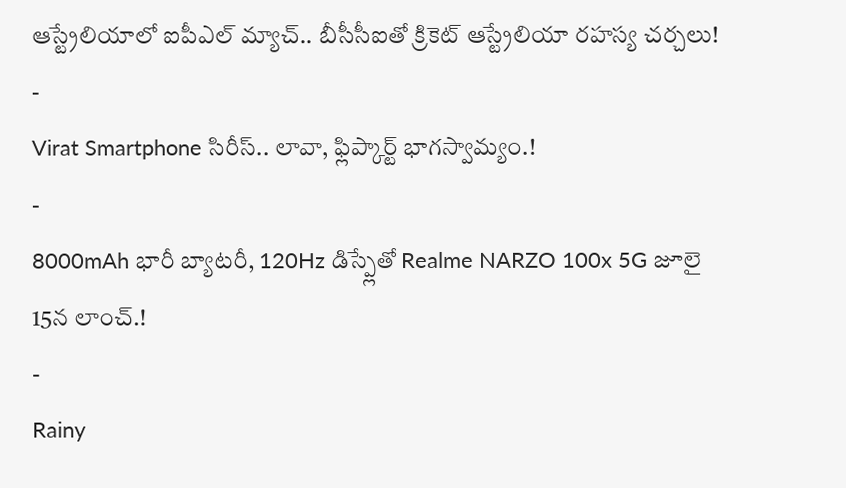ఆస్ట్రేలియాలో ఐపీఎల్ మ్యాచ్.. బీసీసీఐతో క్రికెట్ ఆస్ట్రేలియా రహస్య చర్చలు!
-
Virat Smartphone సిరీస్.. లావా, ఫ్లిప్కార్ట్ భాగస్వామ్యం.!
-
8000mAh భారీ బ్యాటరీ, 120Hz డిస్ప్లేతో Realme NARZO 100x 5G జూలై 15న లాంచ్.!
-
Rainy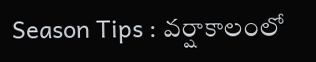Season Tips : వర్షాకాలంలో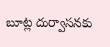బూట్ల దుర్వాసనకు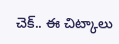చెక్.. ఈ చిట్కాలు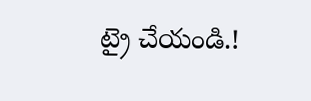ట్రై చేయండి.!